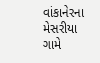વાંકાનેરના મેસરીયા ગામે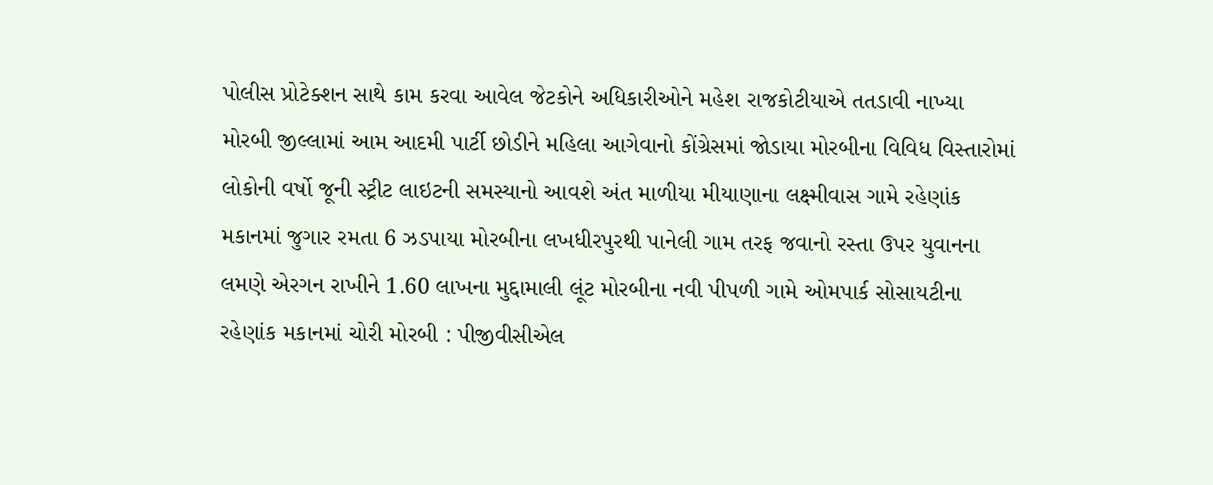પોલીસ પ્રોટેક્શન સાથે કામ કરવા આવેલ જેટકોને અધિકારીઓને મહેશ રાજકોટીયાએ તતડાવી નાખ્યા મોરબી જીલ્લામાં આમ આદમી પાર્ટી છોડીને મહિલા આગેવાનો કોંગ્રેસમાં જોડાયા મોરબીના વિવિધ વિસ્તારોમાં લોકોની વર્ષો જૂની સ્ટ્રીટ લાઇટની સમસ્યાનો આવશે અંત માળીયા મીયાણાના લક્ષ્મીવાસ ગામે રહેણાંક મકાનમાં જુગાર રમતા 6 ઝડપાયા મોરબીના લખધીરપુરથી પાનેલી ગામ તરફ જવાનો રસ્તા ઉપર યુવાનના લમણે એરગન રાખીને 1.60 લાખના મુદ્દામાલી લૂંટ મોરબીના નવી પીપળી ગામે ઓમપાર્ક સોસાયટીના રહેણાંક મકાનમાં ચોરી મોરબી : પીજીવીસીએલ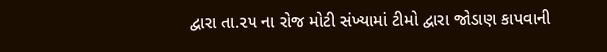દ્વારા તા.૨૫ ના રોજ મોટી સંખ્યામાં ટીમો દ્વારા જોડાણ કાપવાની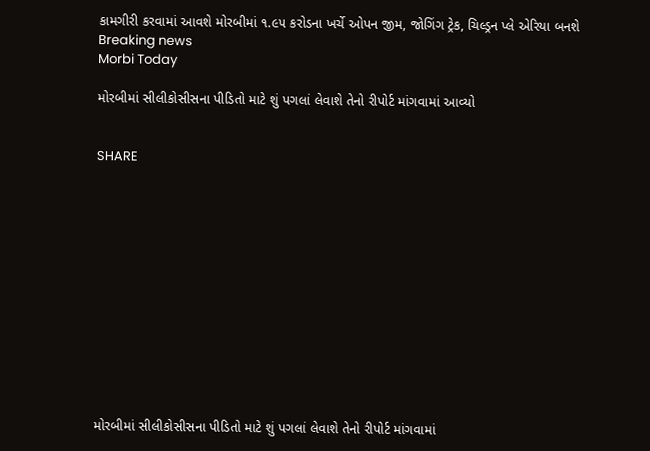કામગીરી કરવામાં આવશે મોરબીમાં ૧.૯૫ કરોડના ખર્ચે ઓપન જીમ, જોગિંગ ટ્રેક, ચિલ્ડ્રન પ્લે એરિયા બનશે
Breaking news
Morbi Today

મોરબીમાં સીલીકોસીસના પીડિતો માટે શું પગલાં લેવાશે તેનો રીપોર્ટ માંગવામાં આવ્યો


SHARE













મોરબીમાં સીલીકોસીસના પીડિતો માટે શું પગલાં લેવાશે તેનો રીપોર્ટ માંગવામાં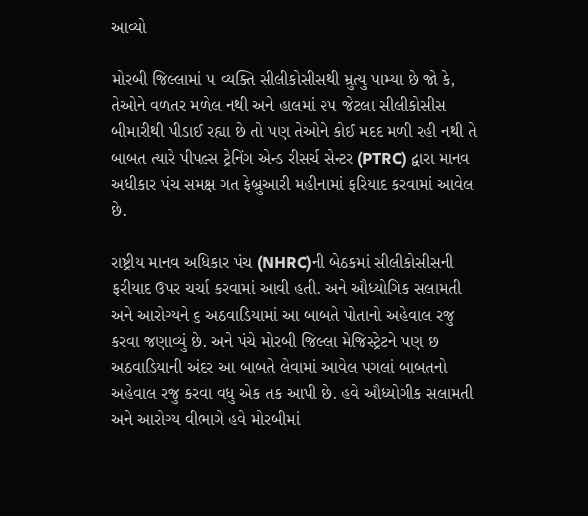આવ્યો

મોરબી જિલ્લામાં ૫ વ્યક્તિ સીલીકોસીસથી મ્રુત્યુ પામ્યા છે જો કે, તેઓને વળતર મળેલ નથી અને હાલમાં ૨૫ જેટલા સીલીકોસીસ બીમારીથી પીડાઈ રહ્યા છે તો પણ તેઓને કોઈ મદદ મળી રહી નથી તે બાબત ત્યારે પીપલ્સ ટ્રેનિંગ એન્ડ રીસર્ચ સેન્ટર (PTRC) દ્વારા માનવ અધીકાર પંચ સમક્ષ ગત ફેબ્રુઆરી મહીનામાં ફરિયાદ કરવામાં આવેલ છે.

રાષ્ટ્રીય માનવ અધિકાર પંચ (NHRC)ની બેઠકમાં સીલીકોસીસની ફરીયાદ ઉપર ચર્ચા કરવામાં આવી હતી. અને ઔધ્યોગિક સલામતી અને આરોગ્યને ૬ અઠવાડિયામાં આ બાબતે પોતાનો અહેવાલ રજુ કરવા જણાવ્યું છે. અને પંચે મોરબી જિલ્લા મેજિસ્ટ્રેટને પણ છ અઠવાડિયાની અંદર આ બાબતે લેવામાં આવેલ પગલાં બાબતનો અહેવાલ રજુ કરવા વધુ એક તક આપી છે. હવે ઔધ્યોગીક સલામતી અને આરોગ્ય વીભાગે હવે મોરબીમાં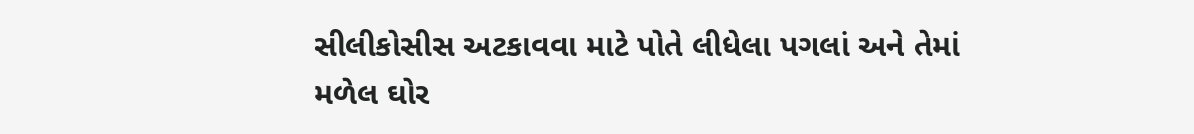સીલીકોસીસ અટકાવવા માટે પોતે લીધેલા પગલાં અને તેમાં મળેલ ઘોર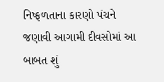નિષ્ફળતાના કારણો પંચને જણાવી આગામી દીવસોમાં આ બાબત શું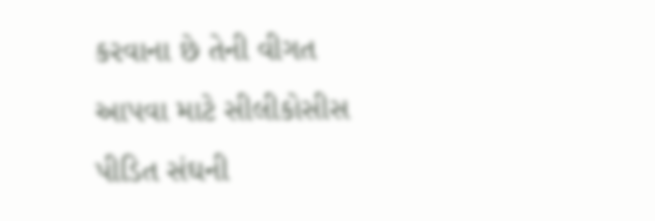કરવાના છે તેની વીગત આપવા માટે સીલીકોસીસ પીડિત સંઘની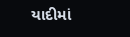યાદીમાં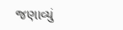જણાવ્યું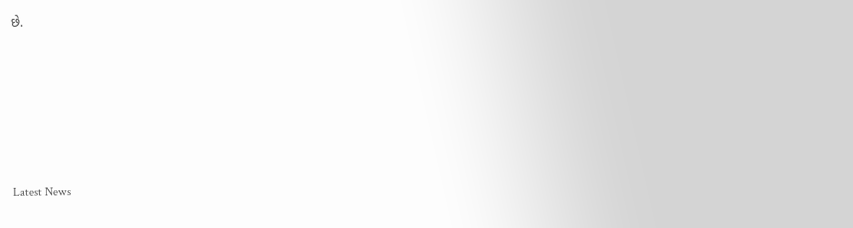છે.








Latest News